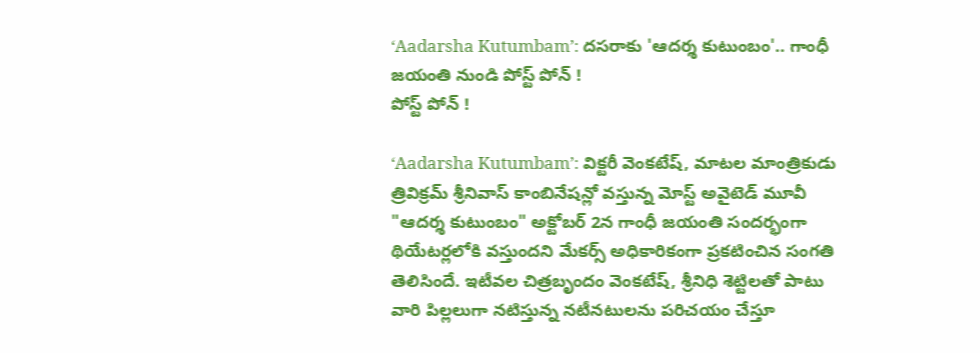‘Aadarsha Kutumbam’: దసరాకు 'ఆదర్శ కుటుంబం'.. గాంధీ జయంతి నుండి పోస్ట్ పోన్ !
పోస్ట్ పోన్ !

‘Aadarsha Kutumbam’: విక్టరీ వెంకటేష్, మాటల మాంత్రికుడు త్రివిక్రమ్ శ్రీనివాస్ కాంబినేషన్లో వస్తున్న మోస్ట్ అవైటెడ్ మూవీ "ఆదర్శ కుటుంబం" అక్టోబర్ 2న గాంధీ జయంతి సందర్భంగా థియేటర్లలోకి వస్తుందని మేకర్స్ అధికారికంగా ప్రకటించిన సంగతి తెలిసిందే. ఇటీవల చిత్రబృందం వెంకటేష్, శ్రీనిధి శెట్టిలతో పాటు వారి పిల్లలుగా నటిస్తున్న నటీనటులను పరిచయం చేస్తూ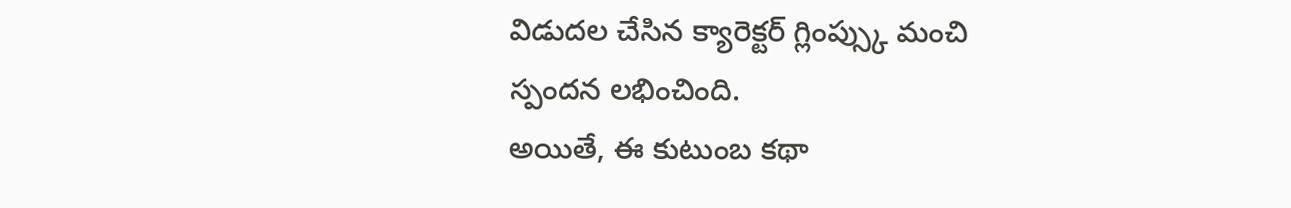విడుదల చేసిన క్యారెక్టర్ గ్లింప్స్కు మంచి స్పందన లభించింది.
అయితే, ఈ కుటుంబ కథా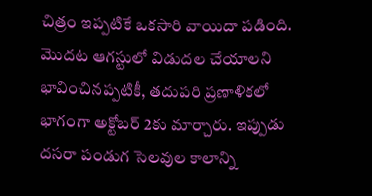చిత్రం ఇప్పటికే ఒకసారి వాయిదా పడింది. మొదట ఆగస్టులో విడుదల చేయాలని భావించినప్పటికీ, తదుపరి ప్రణాళికలో భాగంగా అక్టోబర్ 2కు మార్చారు. ఇప్పుడు దసరా పండుగ సెలవుల కాలాన్ని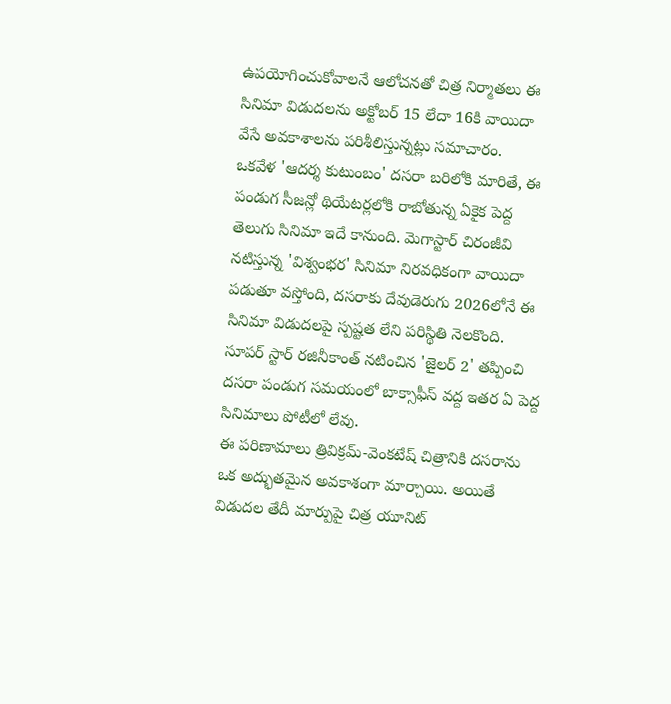ఉపయోగించుకోవాలనే ఆలోచనతో చిత్ర నిర్మాతలు ఈ సినిమా విడుదలను అక్టోబర్ 15 లేదా 16కి వాయిదా వేసే అవకాశాలను పరిశీలిస్తున్నట్లు సమాచారం.
ఒకవేళ 'ఆదర్శ కుటుంబం' దసరా బరిలోకి మారితే, ఈ పండుగ సీజన్లో థియేటర్లలోకి రాబోతున్న ఏకైక పెద్ద తెలుగు సినిమా ఇదే కానుంది. మెగాస్టార్ చిరంజీవి నటిస్తున్న 'విశ్వంభర' సినిమా నిరవధికంగా వాయిదా పడుతూ వస్తోంది, దసరాకు దేవుడెరుగు 2026లోనే ఈ సినిమా విడుదలపై స్పష్టత లేని పరిస్థితి నెలకొంది. సూపర్ స్టార్ రజినీకాంత్ నటించిన 'జైలర్ 2' తప్పించి దసరా పండుగ సమయంలో బాక్సాఫీస్ వద్ద ఇతర ఏ పెద్ద సినిమాలు పోటీలో లేవు.
ఈ పరిణామాలు త్రివిక్రమ్-వెంకటేష్ చిత్రానికి దసరాను ఒక అద్భుతమైన అవకాశంగా మార్చాయి. అయితే విడుదల తేదీ మార్పుపై చిత్ర యూనిట్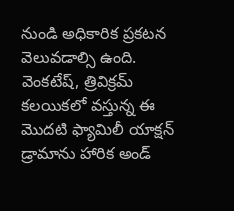నుండి అధికారిక ప్రకటన వెలువడాల్సి ఉంది. వెంకటేష్, త్రివిక్రమ్ కలయికలో వస్తున్న ఈ మొదటి ఫ్యామిలీ యాక్షన్ డ్రామాను హారిక అండ్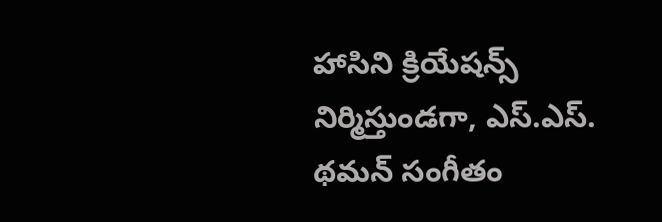హాసిని క్రియేషన్స్ నిర్మిస్తుండగా, ఎస్.ఎస్. థమన్ సంగీతం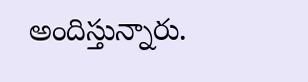అందిస్తున్నారు.